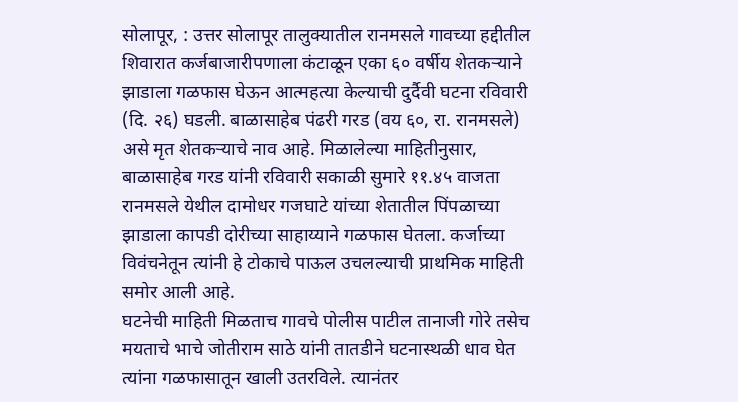सोलापूर, : उत्तर सोलापूर तालुक्यातील रानमसले गावच्या हद्दीतील शिवारात कर्जबाजारीपणाला कंटाळून एका ६० वर्षीय शेतकऱ्याने झाडाला गळफास घेऊन आत्महत्या केल्याची दुर्दैवी घटना रविवारी (दि. २६) घडली. बाळासाहेब पंढरी गरड (वय ६०, रा. रानमसले) असे मृत शेतकऱ्याचे नाव आहे. मिळालेल्या माहितीनुसार, बाळासाहेब गरड यांनी रविवारी सकाळी सुमारे ११.४५ वाजता रानमसले येथील दामोधर गजघाटे यांच्या शेतातील पिंपळाच्या झाडाला कापडी दोरीच्या साहाय्याने गळफास घेतला. कर्जाच्या विवंचनेतून त्यांनी हे टोकाचे पाऊल उचलल्याची प्राथमिक माहिती समोर आली आहे.
घटनेची माहिती मिळताच गावचे पोलीस पाटील तानाजी गोरे तसेच मयताचे भाचे जोतीराम साठे यांनी तातडीने घटनास्थळी धाव घेत त्यांना गळफासातून खाली उतरविले. त्यानंतर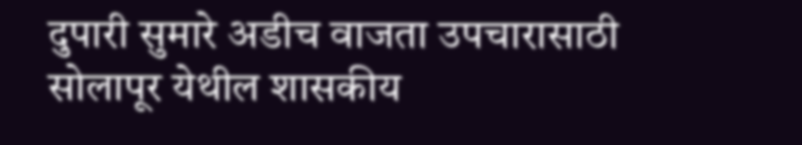दुपारी सुमारे अडीच वाजता उपचारासाठी सोलापूर येथील शासकीय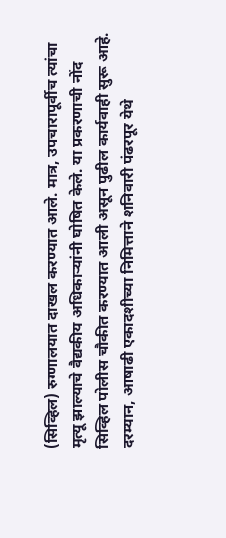(सिव्हिल) रुग्णालयात दाखल करण्यात आले. मात्र, उपचारापूर्वीच त्यांचा मृत्यू झाल्याचे वैद्यकीय अधिकाऱ्यांनी घोषित केले. या प्रकरणाची नोंद सिव्हिल पोलीस चौकीत करण्यात आली असून पुढील कार्यवाही सुरू आहे.
दरम्यान, आषाढी एकादशीच्या निमित्ताने शनिवारी पंढरपूर येथे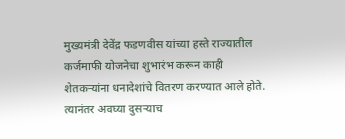मुख्यमंत्री देवेंद्र फडणवीस यांच्या हस्ते राज्यातील कर्जमाफी योजनेचा शुभारंभ करून काही शेतकऱ्यांना धनादेशांचे वितरण करण्यात आले होते. त्यानंतर अवघ्या दुसऱ्याच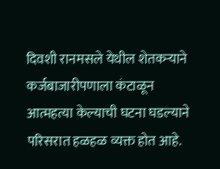दिवशी रानमसले येथील शेतकऱ्याने कर्जबाजारीपणाला कंटाळून आत्महत्या केल्याची घटना घडल्याने परिसरात हळहळ व्यक्त होत आहे.